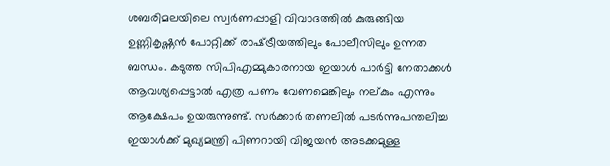ശബരിമലയിലെ സ്വര്‍ണപ്പാളി വിവാദത്തില്‍ കുരുങ്ങിയ ഉണ്ണികൃഷ്ണന്‍ പോറ്റിക്ക് രാഷ്‌ട്രീയത്തിലും പോലീസിലും ഉന്നത ബന്ധം. കടുത്ത സിപിഎമ്മുകാരനായ ഇയാള്‍ പാര്‍ട്ടി നേതാക്കള്‍ ആവശ്യപ്പെട്ടാല്‍ എത്ര പണം വേണമെങ്കിലും നല്കും എന്നും ആക്ഷേപം ഉയരുന്നുണ്ട്. സര്‍ക്കാര്‍ തണലില്‍ പടര്‍ന്നുപന്തലിച്ച ഇയാള്‍ക്ക് മുഖ്യമന്ത്രി പിണറായി വിജയൻ അടക്കമുള്ള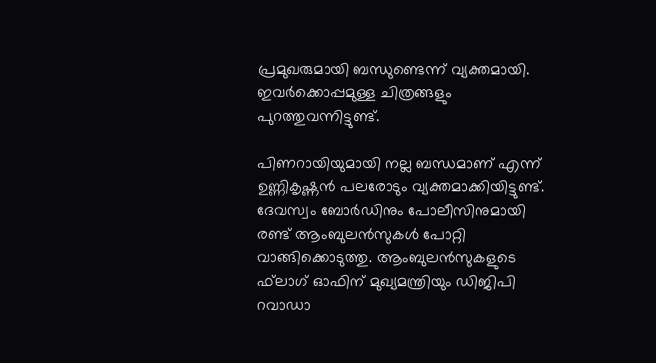പ്രമുഖരുമായി ബന്ധുണ്ടെന്ന് വ്യക്തമായി. ഇവര്‍ക്കൊപ്പമുള്ള ചിത്രങ്ങളും പുറത്തുവന്നിട്ടുണ്ട്.

പിണറായിയുമായി നല്ല ബന്ധമാണ് എന്ന് ഉണ്ണികൃഷ്ണൻ പലരോടും വ്യക്തമാക്കിയിട്ടുണ്ട്. ദേവസ്വം ബോര്‍ഡിനും പോലീസിനുമായി രണ്ട് ആംബുലന്‍സുകള്‍ പോറ്റി വാങ്ങിക്കൊടുത്തു. ആംബുലന്‍സുകളുടെ ഫ്‌ലാഗ് ഓഫിന് മുഖ്യമന്ത്രിയും ഡിജിപി റവാഡാ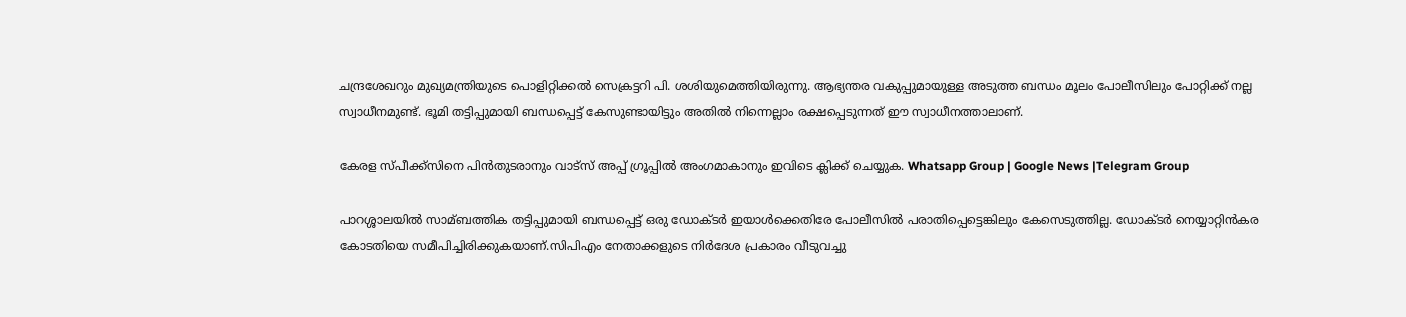ചന്ദ്രശേഖറും മുഖ്യമന്ത്രിയുടെ പൊളിറ്റിക്കല്‍ സെക്രട്ടറി പി. ശശിയുമെത്തിയിരുന്നു. ആഭ്യന്തര വകുപ്പുമായുള്ള അടുത്ത ബന്ധം മൂലം പോലീസിലും പോറ്റിക്ക് നല്ല സ്വാധീനമുണ്ട്. ഭൂമി തട്ടിപ്പുമായി ബന്ധപ്പെട്ട് കേസുണ്ടായിട്ടും അതില്‍ നിന്നെല്ലാം രക്ഷപ്പെടുന്നത് ഈ സ്വാധീനത്താലാണ്.

കേരള സ്പീക്ക്സിനെ പിൻതുടരാനും വാട്സ് അപ്പ് ഗ്രൂപ്പിൽ അംഗമാകാനും ഇവിടെ ക്ലിക്ക് ചെയ്യുക. Whatsapp Group | Google News |Telegram Group

പാറശ്ശാലയില്‍ സാമ്ബത്തിക തട്ടിപ്പുമായി ബന്ധപ്പെട്ട് ഒരു ഡോക്ടര്‍ ഇയാള്‍ക്കെതിരേ പോലീസില്‍ പരാതിപ്പെട്ടെങ്കിലും കേസെടുത്തില്ല. ഡോക്ടര്‍ നെയ്യാറ്റിന്‍കര കോടതിയെ സമീപിച്ചിരിക്കുകയാണ്.സിപിഎം നേതാക്കളുടെ നിര്‍ദേശ പ്രകാരം വീടുവച്ചു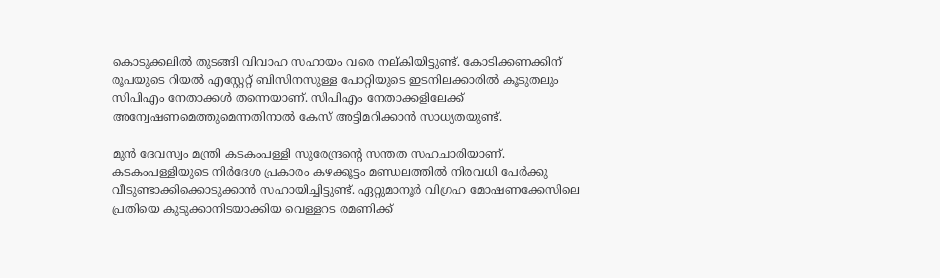കൊടുക്കലില്‍ തുടങ്ങി വിവാഹ സഹായം വരെ നല്കിയിട്ടുണ്ട്. കോടിക്കണക്കിന് രൂപയുടെ റിയല്‍ എസ്റ്റേറ്റ് ബിസിനസുള്ള പോറ്റിയുടെ ഇടനിലക്കാരില്‍ കൂടുതലും സിപിഎം നേതാക്കള്‍ തന്നെയാണ്. സിപിഎം നേതാക്കളിലേക്ക് അന്വേഷണമെത്തുമെന്നതിനാല്‍ കേസ് അട്ടിമറിക്കാന്‍ സാധ്യതയുണ്ട്.

മുന്‍ ദേവസ്വം മന്ത്രി കടകംപള്ളി സുരേന്ദ്രന്റെ സന്തത സഹചാരിയാണ്. കടകംപള്ളിയുടെ നിര്‍ദേശ പ്രകാരം കഴക്കൂട്ടം മണ്ഡലത്തില്‍ നിരവധി പേര്‍ക്കു വീടുണ്ടാക്കിക്കൊടുക്കാന്‍ സഹായിച്ചിട്ടുണ്ട്. ഏറ്റുമാനൂര്‍ വിഗ്രഹ മോഷണക്കേസിലെ പ്രതിയെ കുടുക്കാനിടയാക്കിയ വെള്ളറട രമണിക്ക്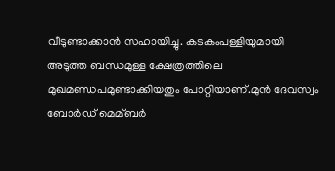വീടുണ്ടാക്കാന്‍ സഹായിച്ചു. കടകംപള്ളിയുമായി അടുത്ത ബന്ധമുള്ള ക്ഷേത്രത്തിലെ മുഖമണ്ഡപമുണ്ടാക്കിയതും പോറ്റിയാണ്.മുന്‍ ദേവസ്വം ബോര്‍ഡ് മെമ്ബര്‍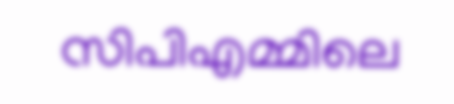സിപിഎമ്മിലെ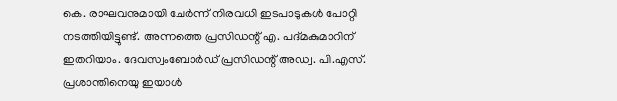കെ. രാഘവനുമായി ചേര്‍ന്ന് നിരവധി ഇടപാടുകള്‍ പോറ്റി നടത്തിയിട്ടുണ്ട്. അന്നത്തെ പ്രസിഡന്റ് എ. പദ്മകുമാറിന് ഇതറിയാം. ദേവസ്വംബോര്‍ഡ് പ്രസിഡന്റ് അഡ്വ. പി.എസ്. പ്രശാന്തിനെയു ഇയാൾ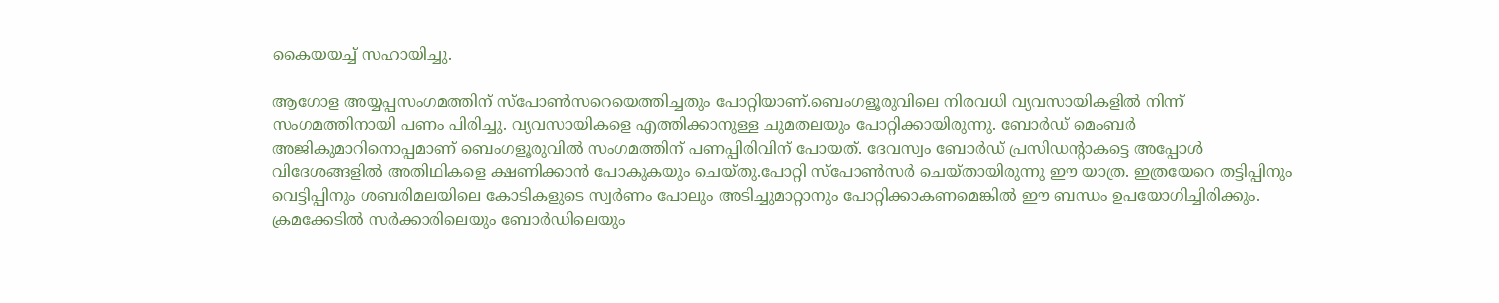കൈയയച്ച്‌ സഹായിച്ചു.

ആഗോള അയ്യപ്പസംഗമത്തിന് സ്പോണ്‍സറെയെത്തിച്ചതും പോറ്റിയാണ്.ബെംഗളൂരുവിലെ നിരവധി വ്യവസായികളില്‍ നിന്ന് സംഗമത്തിനായി പണം പിരിച്ചു. വ്യവസായികളെ എത്തിക്കാനുള്ള ചുമതലയും പോറ്റിക്കായിരുന്നു. ബോര്‍ഡ് മെംബര്‍ അജികുമാറിനൊപ്പമാണ് ബെംഗളൂരുവില്‍ സംഗമത്തിന് പണപ്പിരിവിന് പോയത്. ദേവസ്വം ബോര്‍ഡ് പ്രസിഡന്റാകട്ടെ അപ്പോള്‍ വിദേശങ്ങളില്‍ അതിഥികളെ ക്ഷണിക്കാന്‍ പോകുകയും ചെയ്തു.പോറ്റി സ്പോണ്‍സര്‍ ചെയ്തായിരുന്നു ഈ യാത്ര. ഇത്രയേറെ തട്ടിപ്പിനും വെട്ടിപ്പിനും ശബരിമലയിലെ കോടികളുടെ സ്വര്‍ണം പോലും അടിച്ചുമാറ്റാനും പോറ്റിക്കാകണമെങ്കില്‍ ഈ ബന്ധം ഉപയോഗിച്ചിരിക്കും. ക്രമക്കേടില്‍ സര്‍ക്കാരിലെയും ബോര്‍ഡിലെയും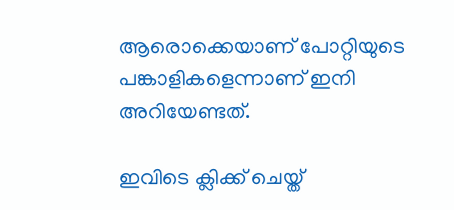ആരൊക്കെയാണ് പോറ്റിയുടെ പങ്കാളികളെന്നാണ് ഇനി അറിയേണ്ടത്.

ഇവിടെ ക്ലിക്ക് ചെയ്ത്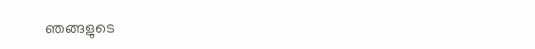ഞങ്ങളുടെ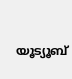യൂട്യൂബ്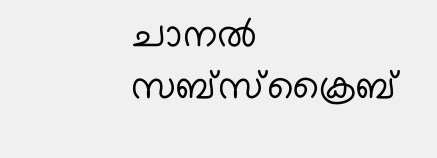ചാനൽ സബ്സ്ക്രൈബ്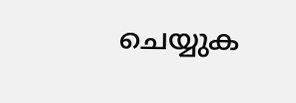ചെയ്യുക